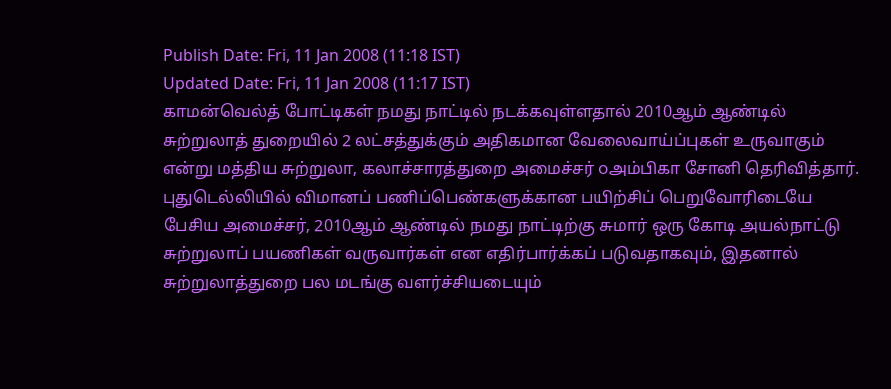Publish Date: Fri, 11 Jan 2008 (11:18 IST)
Updated Date: Fri, 11 Jan 2008 (11:17 IST)
காமன்வெல்த் போட்டிகள் நமது நாட்டில் நடக்கவுள்ளதால் 2010ஆம் ஆண்டில் சுற்றுலாத் துறையில் 2 லட்சத்துக்கும் அதிகமான வேலைவாய்ப்புகள் உருவாகும் என்று மத்திய சுற்றுலா, கலாச்சாரத்துறை அமைச்சர் ௦அம்பிகா சோனி தெரிவித்தார்.
புதுடெல்லியில் விமானப் பணிப்பெண்களுக்கான பயிற்சிப் பெறுவோரிடையே பேசிய அமைச்சர், 2010ஆம் ஆண்டில் நமது நாட்டிற்கு சுமார் ஒரு கோடி அயல்நாட்டு சுற்றுலாப் பயணிகள் வருவார்கள் என எதிர்பார்க்கப் படுவதாகவும், இதனால் சுற்றுலாத்துறை பல மடங்கு வளர்ச்சியடையும்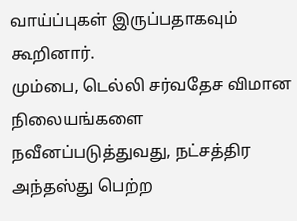வாய்ப்புகள் இருப்பதாகவும் கூறினார்.
மும்பை, டெல்லி சர்வதேச விமான நிலையங்களை நவீனப்படுத்துவது, நட்சத்திர அந்தஸ்து பெற்ற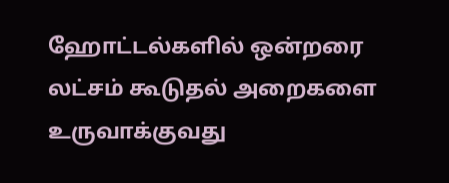ஹோட்டல்களில் ஒன்றரை லட்சம் கூடுதல் அறைகளை உருவாக்குவது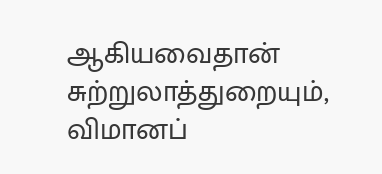ஆகியவைதான் சுற்றுலாத்துறையும், விமானப்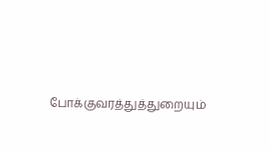போக்குவரத்துத்துறையும்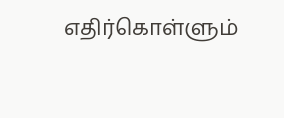எதிர்கொள்ளும்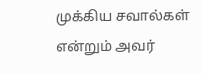முக்கிய சவால்கள் என்றும் அவர்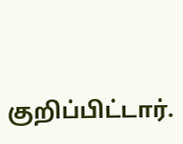குறிப்பிட்டார்.